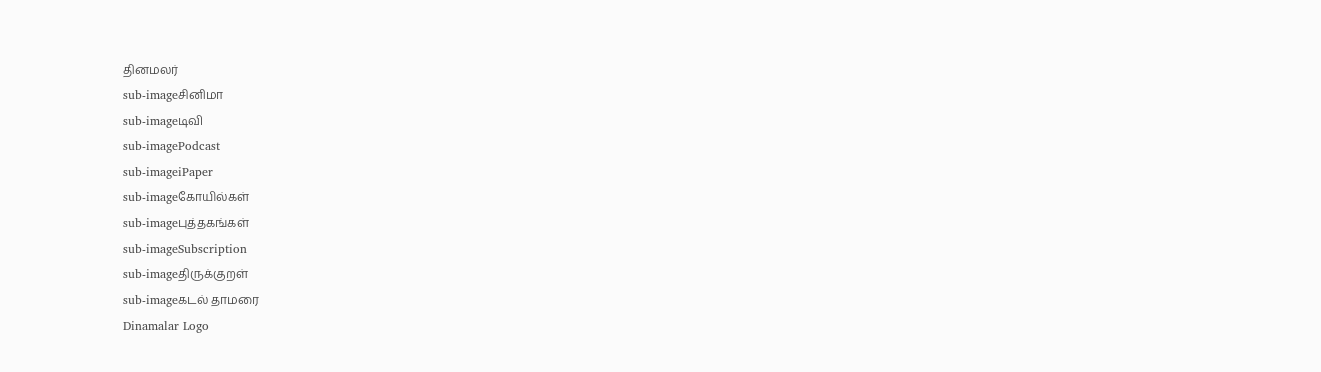தினமலர்
sub-imageசினிமா
sub-imageடிவி
sub-imagePodcast
sub-imageiPaper
sub-imageகோயில்கள்
sub-imageபுத்தகங்கள்
sub-imageSubscription
sub-imageதிருக்குறள்
sub-imageகடல் தாமரை
Dinamalar Logo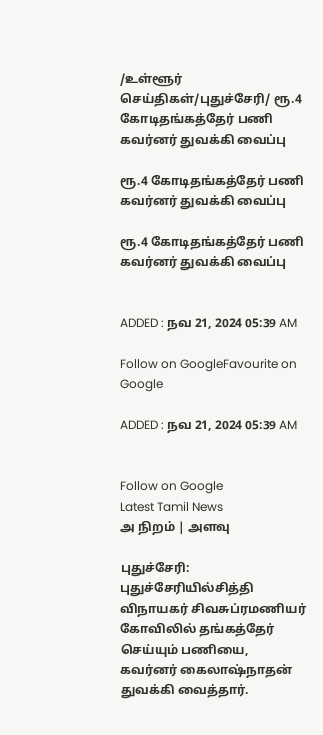/உள்ளூர் செய்திகள்/புதுச்சேரி/ ரூ.4 கோடிதங்கத்தேர் பணி கவர்னர் துவக்கி வைப்பு

ரூ.4 கோடிதங்கத்தேர் பணி கவர்னர் துவக்கி வைப்பு

ரூ.4 கோடிதங்கத்தேர் பணி கவர்னர் துவக்கி வைப்பு


ADDED : நவ 21, 2024 05:39 AM

Follow on GoogleFavourite on Google

ADDED : நவ 21, 2024 05:39 AM


Follow on Google
Latest Tamil News
அ நிறம் | அளவு

புதுச்சேரி: புதுச்சேரியில்சித்தி விநாயகர் சிவசுப்ரமணியர் கோவிலில் தங்கத்தேர் செய்யும் பணியை, கவர்னர் கைலாஷ்நாதன் துவக்கி வைத்தார்.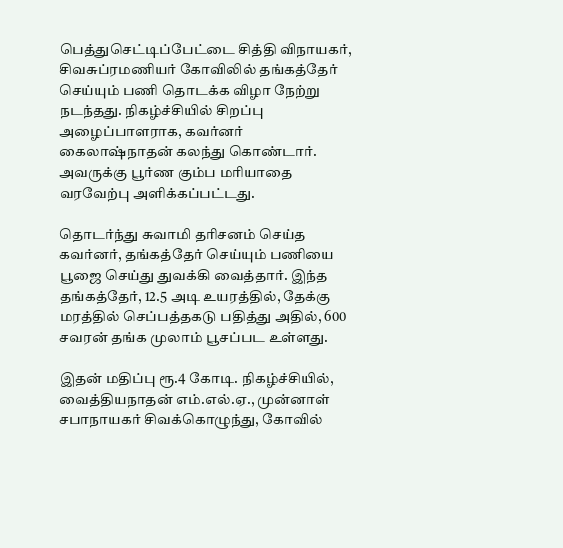பெத்துசெட்டிப்பேட்டை சித்தி விநாயகர், சிவசுப்ரமணியர் கோவிலில் தங்கத்தேர் செய்யும் பணி தொடக்க விழா நேற்று நடந்தது. நிகழ்ச்சியில் சிறப்பு அழைப்பாளராக, கவர்னர் கைலாஷ்நாதன் கலந்து கொண்டார். அவருக்கு பூர்ண கும்ப மரியாதை வரவேற்பு அளிக்கப்பட்டது.

தொடர்ந்து சுவாமி தரிசனம் செய்த கவர்னர், தங்கத்தேர் செய்யும் பணியை பூஜை செய்து துவக்கி வைத்தார். இந்த தங்கத்தேர், 12.5 அடி உயரத்தில், தேக்கு மரத்தில் செப்பத்தகடு பதித்து அதில், 600 சவரன் தங்க முலாம் பூசப்பட உள்ளது.

இதன் மதிப்பு ரூ.4 கோடி. நிகழ்ச்சியில், வைத்தியநாதன் எம்.எல்.ஏ., முன்னாள் சபாநாயகர் சிவக்கொழுந்து, கோவில்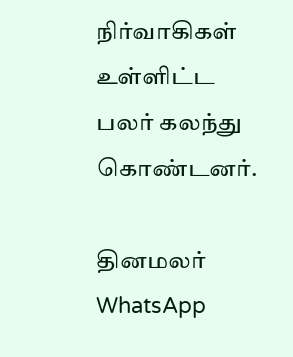நிர்வாகிகள் உள்ளிட்ட பலர் கலந்து கொண்டனர்.

தினமலர் WhatsApp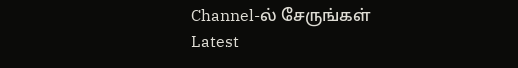Channel-ல் சேருங்கள்
Latest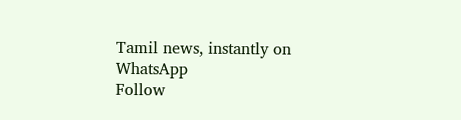Tamil news, instantly on WhatsApp
Follow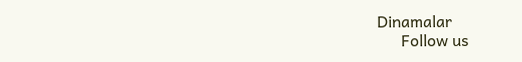Dinamalar
      Follow us